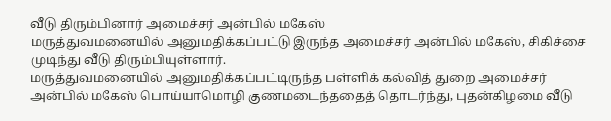வீடு திரும்பினார் அமைச்சர் அன்பில் மகேஸ்
மருத்துவமனையில் அனுமதிக்கப்பட்டு இருந்த அமைச்சர் அன்பில் மகேஸ், சிகிச்சை முடிந்து வீடு திரும்பியுள்ளார்.
மருத்துவமனையில் அனுமதிக்கப்பட்டிருந்த பள்ளிக் கல்வித் துறை அமைச்சர் அன்பில் மகேஸ் பொய்யாமொழி குணமடைந்ததைத் தொடர்ந்து, புதன்கிழமை வீடு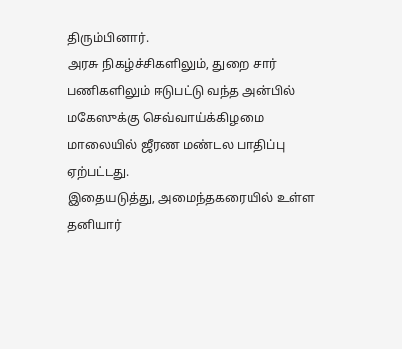திரும்பினார்.
அரசு நிகழ்ச்சிகளிலும், துறை சார் பணிகளிலும் ஈடுபட்டு வந்த அன்பில் மகேஸுக்கு செவ்வாய்க்கிழமை மாலையில் ஜீரண மண்டல பாதிப்பு ஏற்பட்டது.
இதையடுத்து, அமைந்தகரையில் உள்ள தனியார்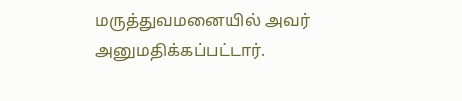மருத்துவமனையில் அவர் அனுமதிக்கப்பட்டார்.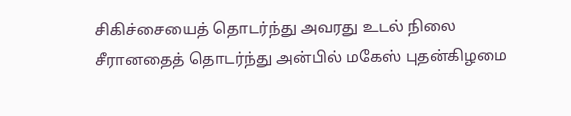சிகிச்சையைத் தொடர்ந்து அவரது உடல் நிலை சீரானதைத் தொடர்ந்து அன்பில் மகேஸ் புதன்கிழமை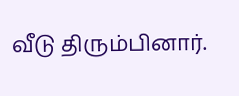வீடு திரும்பினார்.